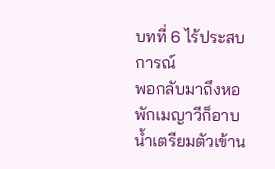บทที่ 6 ไร้ประสบการณ์
พอกลับมาถึงหอพักเมญาวีก็อาบน้ำเตรียมตัวเข้าน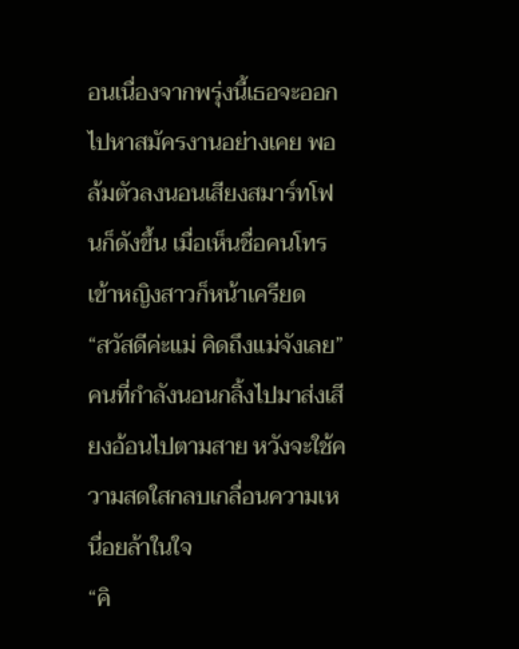อนเนื่องจากพรุ่งนี้เธอจะออกไปหาสมัครงานอย่างเคย พอล้มตัวลงนอนเสียงสมาร์ทโฟนก็ดังขึ้น เมื่อเห็นชื่อคนโทรเข้าหญิงสาวก็หน้าเครียด
“สวัสดีค่ะแม่ คิดถึงแม่จังเลย” คนที่กำลังนอนกลิ้งไปมาส่งเสียงอ้อนไปตามสาย หวังจะใช้ความสดใสกลบเกลื่อนความเหนื่อยล้าในใจ
“คิ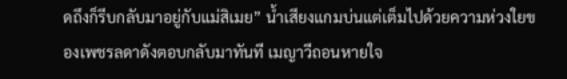ดถึงก็รีบกลับมาอยู่กับแม่สิเมย” น้ำเสียงแกมบ่นแต่เต็มไปด้วยความห่วงใยของเพชรลดาดังตอบกลับมาทันที เมญาวีถอนหายใจ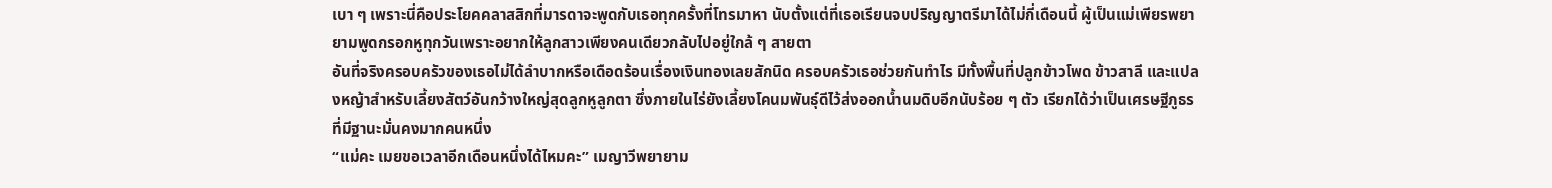เบา ๆ เพราะนี่คือประโยคคลาสสิกที่มารดาจะพูดกับเธอทุกครั้งที่โทรมาหา นับตั้งแต่ที่เธอเรียนจบปริญญาตรีมาได้ไม่กี่เดือนนี้ ผู้เป็นแม่เพียรพยายามพูดกรอกหูทุกวันเพราะอยากให้ลูกสาวเพียงคนเดียวกลับไปอยู่ใกล้ ๆ สายตา
อันที่จริงครอบครัวของเธอไม่ได้ลำบากหรือเดือดร้อนเรื่องเงินทองเลยสักนิด ครอบครัวเธอช่วยกันทำไร มีทั้งพื้นที่ปลูกข้าวโพด ข้าวสาลี และแปลงหญ้าสำหรับเลี้ยงสัตว์อันกว้างใหญ่สุดลูกหูลูกตา ซึ่งภายในไร่ยังเลี้ยงโคนมพันธุ์ดีไว้ส่งออกน้ำนมดิบอีกนับร้อย ๆ ตัว เรียกได้ว่าเป็นเศรษฐีภูธรที่มีฐานะมั่นคงมากคนหนึ่ง
“แม่คะ เมยขอเวลาอีกเดือนหนึ่งได้ไหมคะ” เมญาวีพยายาม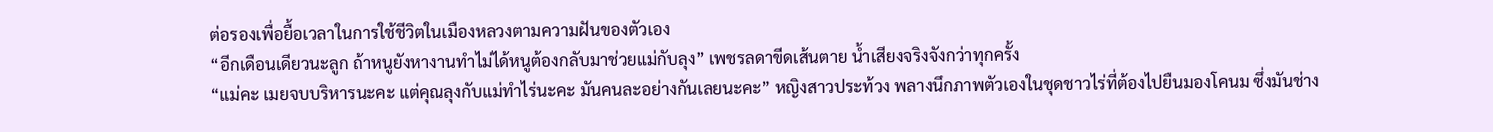ต่อรองเพื่อยื้อเวลาในการใช้ชีวิตในเมืองหลวงตามความฝันของตัวเอง
“อีกเดือนเดียวนะลูก ถ้าหนูยังหางานทำไม่ได้หนูต้องกลับมาช่วยแม่กับลุง” เพชรลดาขีดเส้นตาย น้ำเสียงจริงจังกว่าทุกครั้ง
“แม่คะ เมยจบบริหารนะคะ แต่คุณลุงกับแม่ทำไร่นะคะ มันคนละอย่างกันเลยนะคะ” หญิงสาวประท้วง พลางนึกภาพตัวเองในชุดชาวไร่ที่ต้องไปยืนมองโคนม ซึ่งมันช่าง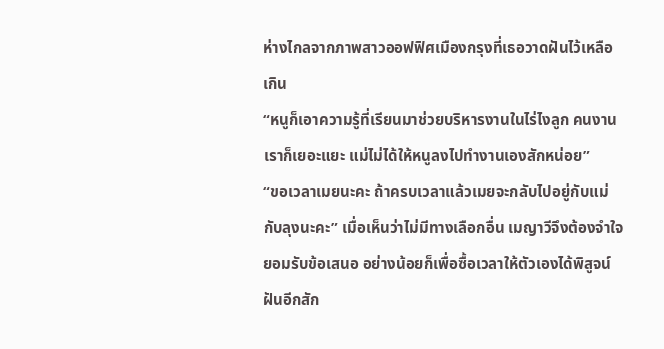ห่างไกลจากภาพสาวออฟฟิศเมืองกรุงที่เธอวาดฝันไว้เหลือเกิน
“หนูก็เอาความรู้ที่เรียนมาช่วยบริหารงานในไร่ไงลูก คนงานเราก็เยอะแยะ แม่ไม่ได้ให้หนูลงไปทำงานเองสักหน่อย”
“ขอเวลาเมยนะคะ ถ้าครบเวลาแล้วเมยจะกลับไปอยู่กับแม่กับลุงนะคะ” เมื่อเห็นว่าไม่มีทางเลือกอื่น เมญาวีจึงต้องจำใจยอมรับข้อเสนอ อย่างน้อยก็เพื่อซื้อเวลาให้ตัวเองได้พิสูจน์ฝันอีกสัก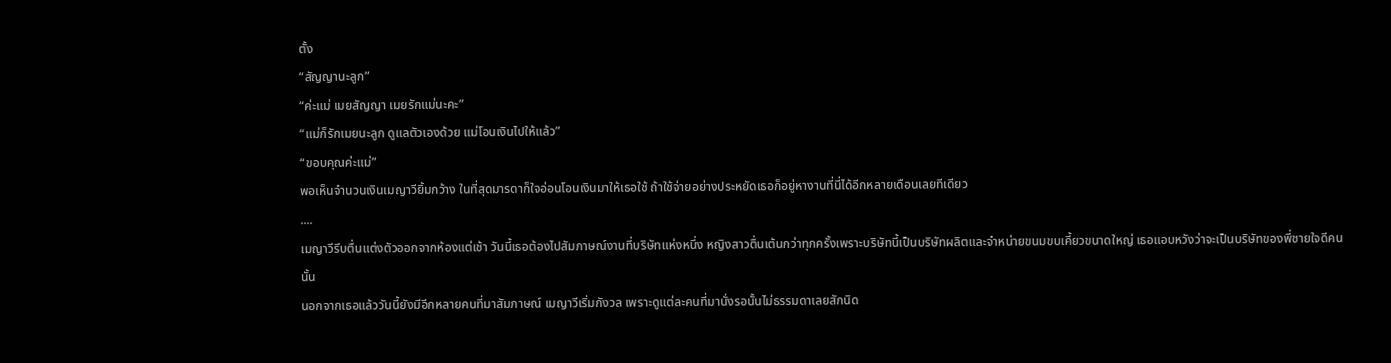ตั้ง
“สัญญานะลูก”
“ค่ะแม่ เมยสัญญา เมยรักแม่นะคะ”
“แม่ก็รักเมยนะลูก ดูแลตัวเองด้วย แม่โอนเงินไปให้แล้ว”
“ขอบคุณค่ะแม่”
พอเห็นจำนวนเงินเมญาวียิ้มกว้าง ในที่สุดมารดาก็ใจอ่อนโอนเงินมาให้เธอใช้ ถ้าใช้จ่ายอย่างประหยัดเธอก็อยู่หางานที่นี่ได้อีกหลายเดือนเลยทีเดียว
....
เมญาวีรีบตื่นแต่งตัวออกจากห้องแต่เช้า วันนี้เธอต้องไปสัมภาษณ์งานที่บริษัทแห่งหนึ่ง หญิงสาวตื่นเต้นกว่าทุกครั้งเพราะบริษัทนี้เป็นบริษัทผลิตและจำหน่ายขนมขบเคี้ยวขนาดใหญ่ เธอแอบหวังว่าจะเป็นบริษัทของพี่ชายใจดีคนนั้น
นอกจากเธอแล้ววันนี้ยังมีอีกหลายคนที่มาสัมภาษณ์ เมญาวีเริ่มกังวล เพราะดูแต่ละคนที่มานั่งรอนั้นไม่ธรรมดาเลยสักนิด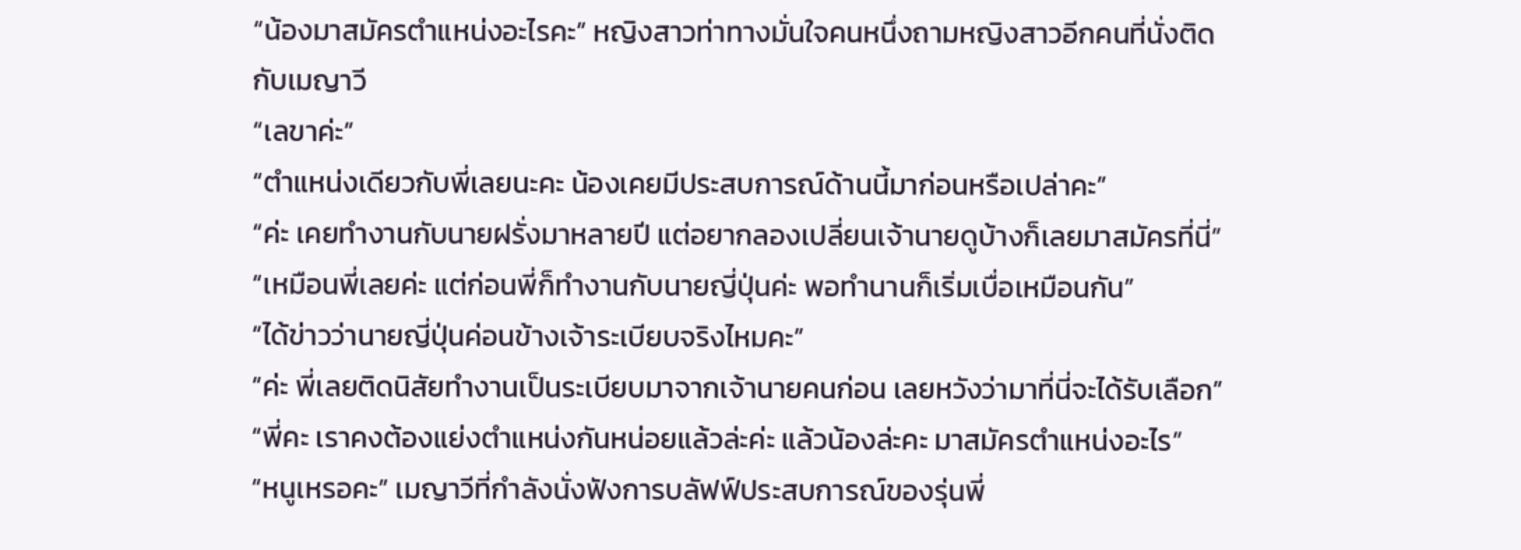“น้องมาสมัครตำแหน่งอะไรคะ” หญิงสาวท่าทางมั่นใจคนหนึ่งถามหญิงสาวอีกคนที่นั่งติดกับเมญาวี
“เลขาค่ะ”
“ตำแหน่งเดียวกับพี่เลยนะคะ น้องเคยมีประสบการณ์ด้านนี้มาก่อนหรือเปล่าคะ”
“ค่ะ เคยทำงานกับนายฝรั่งมาหลายปี แต่อยากลองเปลี่ยนเจ้านายดูบ้างก็เลยมาสมัครที่นี่”
“เหมือนพี่เลยค่ะ แต่ก่อนพี่ก็ทำงานกับนายญี่ปุ่นค่ะ พอทำนานก็เริ่มเบื่อเหมือนกัน”
“ได้ข่าวว่านายญี่ปุ่นค่อนข้างเจ้าระเบียบจริงไหมคะ”
“ค่ะ พี่เลยติดนิสัยทำงานเป็นระเบียบมาจากเจ้านายคนก่อน เลยหวังว่ามาที่นี่จะได้รับเลือก”
“พี่คะ เราคงต้องแย่งตำแหน่งกันหน่อยแล้วล่ะค่ะ แล้วน้องล่ะคะ มาสมัครตำแหน่งอะไร”
“หนูเหรอคะ” เมญาวีที่กำลังนั่งฟังการบลัฟฟ์ประสบการณ์ของรุ่นพี่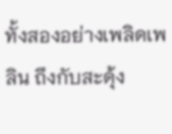ทั้งสองอย่างเพลิดเพลิน ถึงกับสะดุ้ง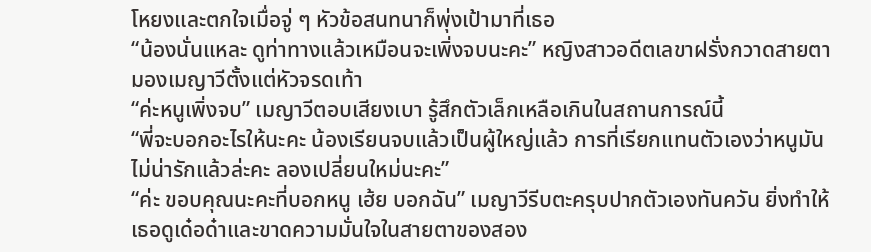โหยงและตกใจเมื่อจู่ ๆ หัวข้อสนทนาก็พุ่งเป้ามาที่เธอ
“น้องนั่นแหละ ดูท่าทางแล้วเหมือนจะเพิ่งจบนะคะ” หญิงสาวอดีตเลขาฝรั่งกวาดสายตามองเมญาวีตั้งแต่หัวจรดเท้า
“ค่ะหนูเพิ่งจบ” เมญาวีตอบเสียงเบา รู้สึกตัวเล็กเหลือเกินในสถานการณ์นี้
“พี่จะบอกอะไรให้นะคะ น้องเรียนจบแล้วเป็นผู้ใหญ่แล้ว การที่เรียกแทนตัวเองว่าหนูมันไม่น่ารักแล้วล่ะคะ ลองเปลี่ยนใหม่นะคะ”
“ค่ะ ขอบคุณนะคะที่บอกหนู เฮ้ย บอกฉัน” เมญาวีรีบตะครุบปากตัวเองทันควัน ยิ่งทำให้เธอดูเด๋อด๋าและขาดความมั่นใจในสายตาของสอง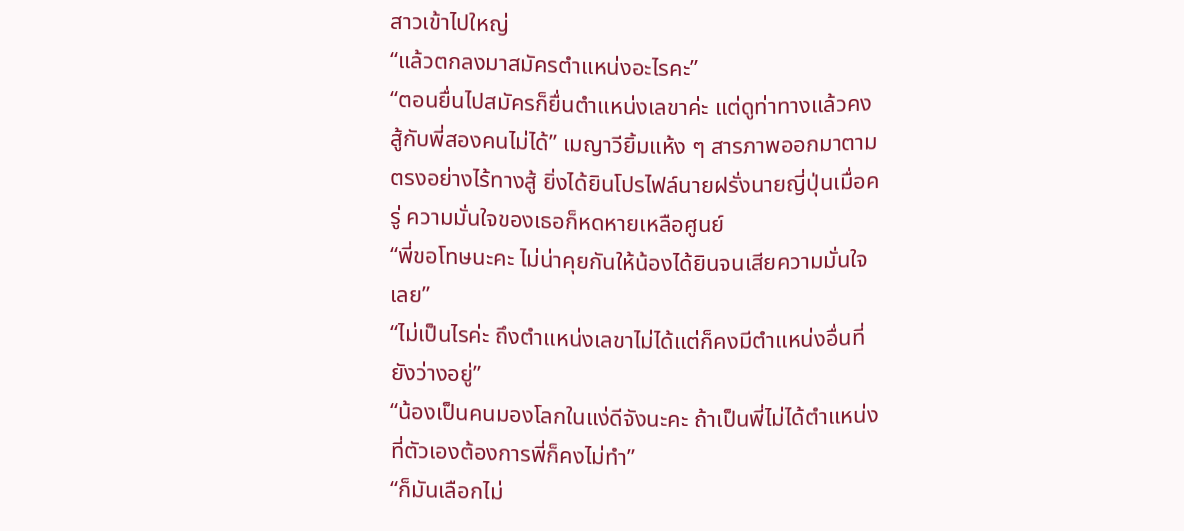สาวเข้าไปใหญ่
“แล้วตกลงมาสมัครตำแหน่งอะไรคะ”
“ตอนยื่นไปสมัครก็ยื่นตำแหน่งเลขาค่ะ แต่ดูท่าทางแล้วคงสู้กับพี่สองคนไม่ได้” เมญาวียิ้มแห้ง ๆ สารภาพออกมาตามตรงอย่างไร้ทางสู้ ยิ่งได้ยินโปรไฟล์นายฝรั่งนายญี่ปุ่นเมื่อครู่ ความมั่นใจของเธอก็หดหายเหลือศูนย์
“พี่ขอโทษนะคะ ไม่น่าคุยกันให้น้องได้ยินจนเสียความมั่นใจเลย”
“ไม่เป็นไรค่ะ ถึงตำแหน่งเลขาไม่ได้แต่ก็คงมีตำแหน่งอื่นที่ยังว่างอยู่”
“น้องเป็นคนมองโลกในแง่ดีจังนะคะ ถ้าเป็นพี่ไม่ได้ตำแหน่งที่ตัวเองต้องการพี่ก็คงไม่ทำ”
“ก็มันเลือกไม่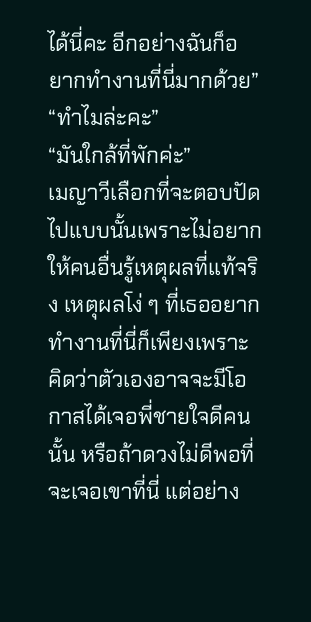ได้นี่คะ อีกอย่างฉันก็อยากทำงานที่นี่มากด้วย”
“ทำไมล่ะคะ”
“มันใกล้ที่พักค่ะ”
เมญาวีเลือกที่จะตอบปัดไปแบบนั้นเพราะไม่อยากให้คนอื่นรู้เหตุผลที่แท้จริง เหตุผลโง่ ๆ ที่เธออยากทำงานที่นี่ก็เพียงเพราะคิดว่าตัวเองอาจจะมีโอกาสได้เจอพี่ชายใจดีคนนั้น หรือถ้าดวงไม่ดีพอที่จะเจอเขาที่นี่ แต่อย่าง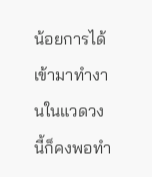น้อยการได้เข้ามาทำงานในแวดวงนี้ก็คงพอทำ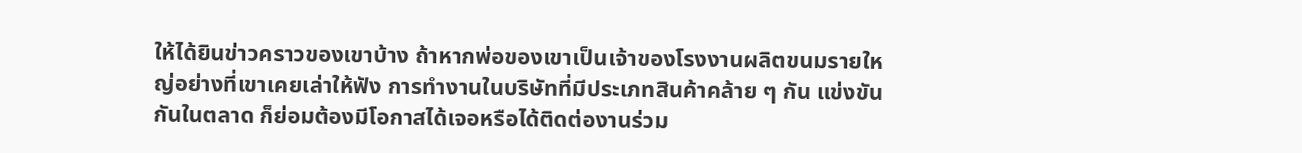ให้ได้ยินข่าวคราวของเขาบ้าง ถ้าหากพ่อของเขาเป็นเจ้าของโรงงานผลิตขนมรายใหญ่อย่างที่เขาเคยเล่าให้ฟัง การทำงานในบริษัทที่มีประเภทสินค้าคล้าย ๆ กัน แข่งขันกันในตลาด ก็ย่อมต้องมีโอกาสได้เจอหรือได้ติดต่องานร่วม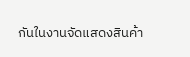กันในงานจัดแสดงสินค้า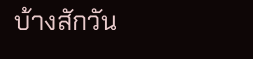บ้างสักวัน